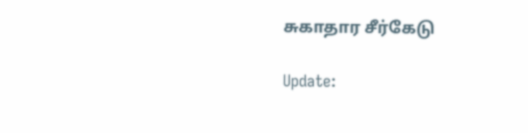சுகாதார சீர்கேடு

Update: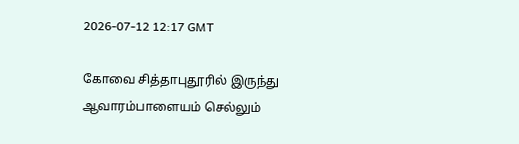2026-07-12 12:17 GMT

கோவை சித்தாபுதூரில் இருந்து ஆவாரம்பாளையம் செல்லும்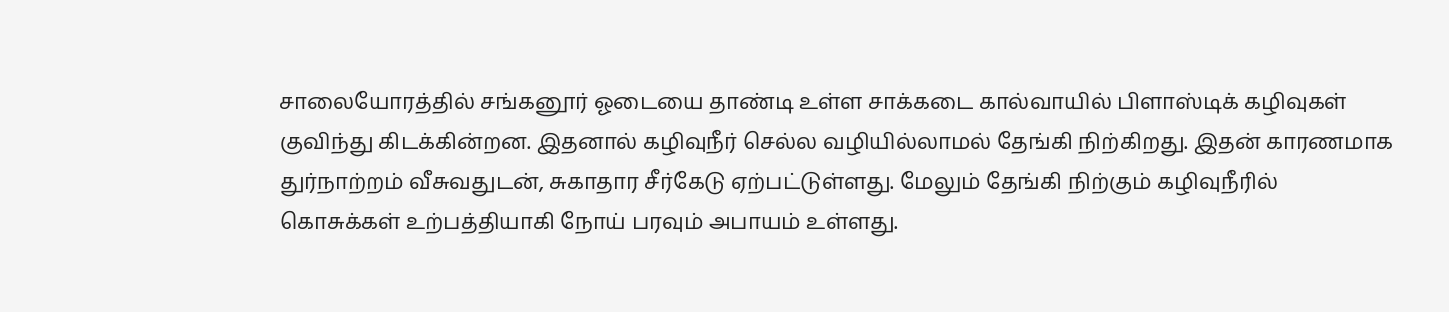சாலையோரத்தில் சங்கனூர் ஓடையை தாண்டி உள்ள சாக்கடை கால்வாயில் பிளாஸ்டிக் கழிவுகள் குவிந்து கிடக்கின்றன. இதனால் கழிவுநீர் செல்ல வழியில்லாமல் தேங்கி நிற்கிறது. இதன் காரணமாக துர்நாற்றம் வீசுவதுடன், சுகாதார சீர்கேடு ஏற்பட்டுள்ளது. மேலும் தேங்கி நிற்கும் கழிவுநீரில் கொசுக்கள் உற்பத்தியாகி நோய் பரவும் அபாயம் உள்ளது.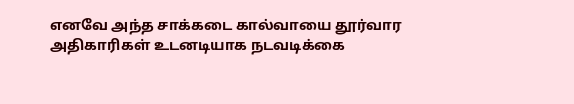எனவே அந்த சாக்கடை கால்வாயை தூர்வார அதிகாரிகள் உடனடியாக நடவடிக்கை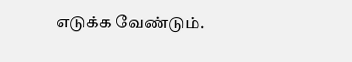எடுக்க வேண்டும்.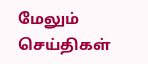மேலும் செய்திகள்